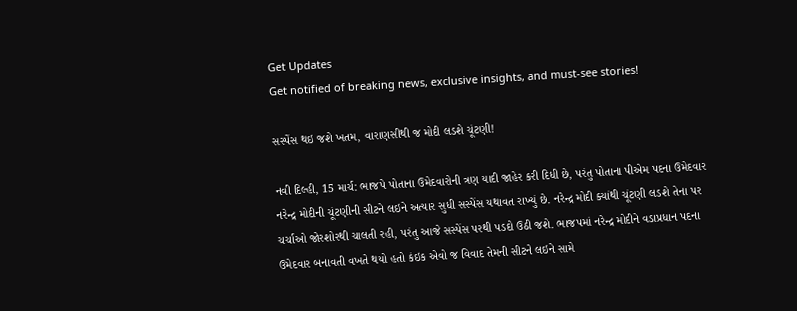Get Updates
Get notified of breaking news, exclusive insights, and must-see stories!

સસ્પેંસ થઇ જશે ખતમ, વારાણસીથી જ મોદી લડશે ચૂંટણી!

નવી દિલ્હી, 15 માર્ચ: ભાજપે પોતાના ઉમેદવારોની ત્રણ યાદી જાહેર કરી દિધી છે, પરંતુ પોતાના પીએમ પદના ઉમેદવાર નરેન્દ્ર મોદીની ચૂંટણીની સીટને લઇને અત્યાર સુધી સસ્પેંસ યથાવત રાખ્યું છે. નરેન્દ્ર મોદી ક્યાંથી ચૂંટણી લડશે તેના પર ચર્ચાઓ જોરશોરથી ચાલતી રહી, પરંતુ આજે સસ્પેંસ પરથી પડદો ઉઠી જશે. ભાજપમાં નરેન્દ્ર મોદીને વડાપ્રધાન પદના ઉમેદવાર બનાવતી વખતે થયો હતો કંઇક એવો જ વિવાદ તેમની સીટને લઇને સામે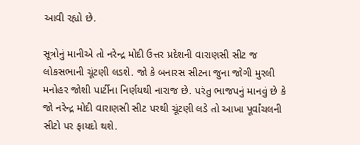આવી રહ્યો છે.

સૂત્રોનું માનીએ તો નરેન્દ્ર મોદી ઉત્તર પ્રદેશની વારાણસી સીટ જ લોકસભાની ચૂંટણી લડશે. જો કે બનારસ સીટના જુના જોગી મુરલી મનોહર જોશી પાર્ટીના નિર્ણયથી નારાજ છે. પરંતુ ભાજપનું માનવું છે કે જો નરેન્દ્ર મોદી વારાણસી સીટ પરથી ચૂંટણી લડે તો આખા પૂર્વાંચલની સીટો પર ફાયદો થશે.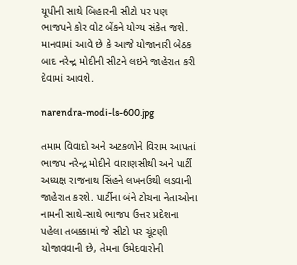યૂપીની સાથે બિહારની સીટો પર પણ ભાજપને કોર વોટ બેંકને યોગ્ય સંકેત જશે. માનવામાં આવે છે કે આજે યોજાનારી બેઠક બાદ નરેન્દ્ર મોદીની સીટને લઇને જાહેરાત કરી દેવામાં આવશે.

narendra-modi-ls-600.jpg

તમામ વિવાદો અને અટકળોને વિરામ આપતાં ભાજપ નરેન્દ્ર મોદીને વારાણસીથી અને પાર્ટી અધ્યક્ષ રાજનાથ સિંહને લખનઉથી લડવાની જાહેરાત કરશે. પાર્ટીના બંને ટોચના નેતાઓના નામની સાથે-સાથે ભાજપ ઉત્તર પ્રદેશના પહેલા તબક્કામાં જે સીટો પર ચૂંટણી યોજાવવાની છે, તેમના ઉમેદવારોની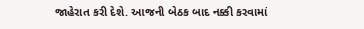જાહેરાત કરી દેશે. આજની બેઠક બાદ નક્કી કરવામાં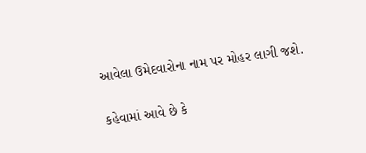આવેલા ઉમેદવારોના નામ પર મોહર લાગી જશે.

કહેવામાં આવે છે કે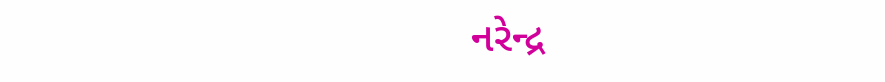નરેન્દ્ર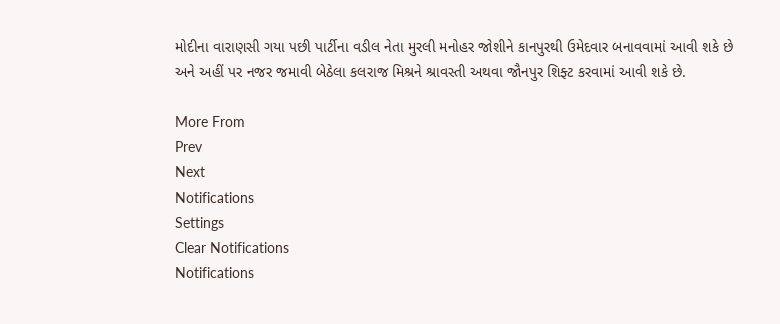મોદીના વારાણસી ગયા પછી પાર્ટીના વડીલ નેતા મુરલી મનોહર જોશીને કાનપુરથી ઉમેદવાર બનાવવામાં આવી શકે છે અને અહીં પર નજર જમાવી બેઠેલા કલરાજ મિશ્રને શ્રાવસ્તી અથવા જૌનપુર શિફ્ટ કરવામાં આવી શકે છે.

More From
Prev
Next
Notifications
Settings
Clear Notifications
Notifications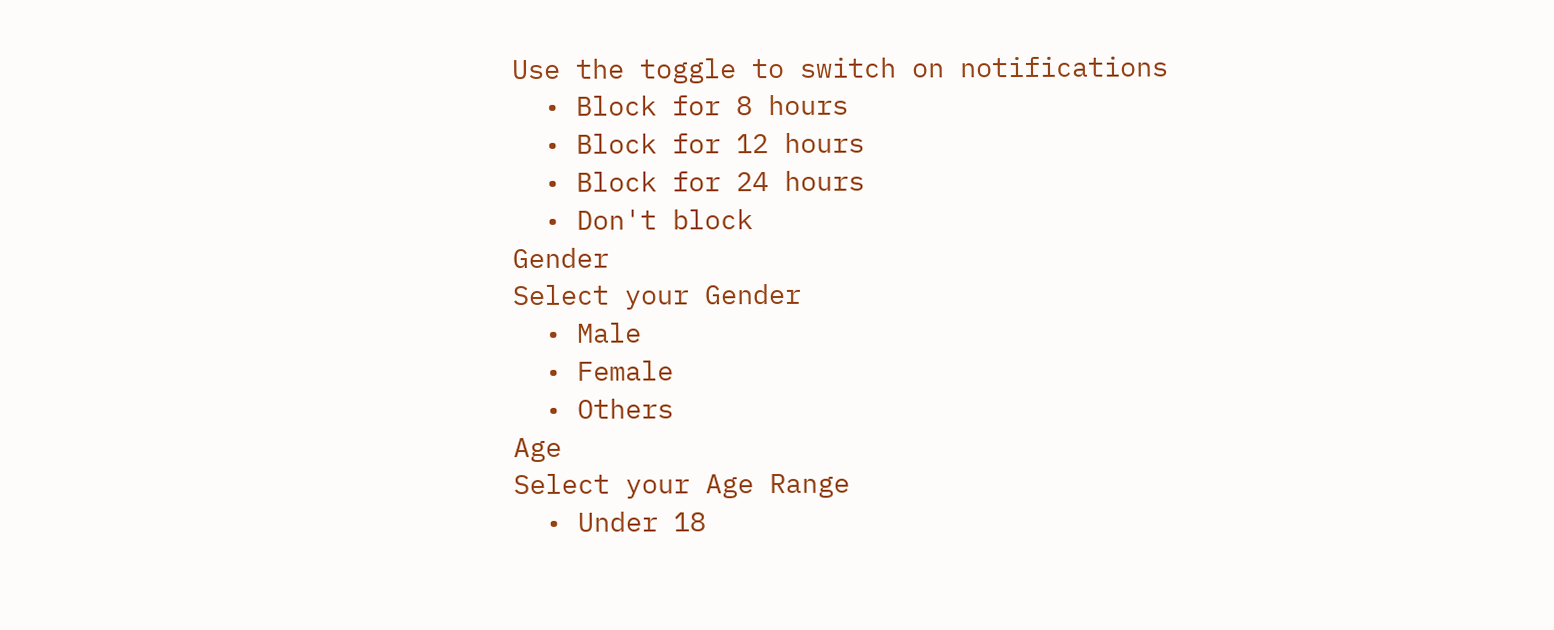Use the toggle to switch on notifications
  • Block for 8 hours
  • Block for 12 hours
  • Block for 24 hours
  • Don't block
Gender
Select your Gender
  • Male
  • Female
  • Others
Age
Select your Age Range
  • Under 18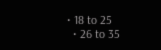• 18 to 25
  • 26 to 35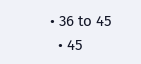• 36 to 45
  • 45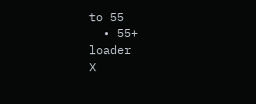to 55
  • 55+
loader
X